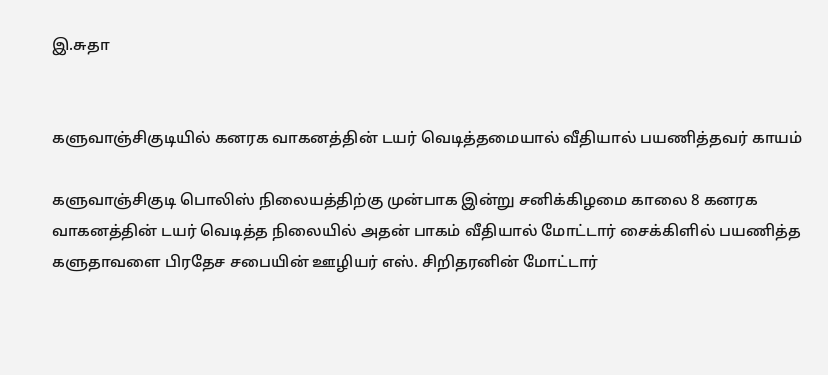இ.சுதா


களுவாஞ்சிகுடியில் கனரக வாகனத்தின் டயர் வெடித்தமையால் வீதியால் பயணித்தவர் காயம்

களுவாஞ்சிகுடி பொலிஸ் நிலையத்திற்கு முன்பாக இன்று சனிக்கிழமை காலை 8 கனரக வாகனத்தின் டயர் வெடித்த நிலையில் அதன் பாகம் வீதியால் மோட்டார் சைக்கிளில் பயணித்த களுதாவளை பிரதேச சபையின் ஊழியர் எஸ். சிறிதரனின் மோட்டார்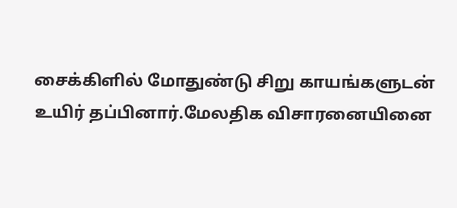சைக்கிளில் மோதுண்டு சிறு காயங்களுடன் உயிர் தப்பினார்.மேலதிக விசாரனையினை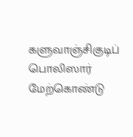களுவாஞ்சிகுடிப் பொலிஸார் மேற்கொண்டு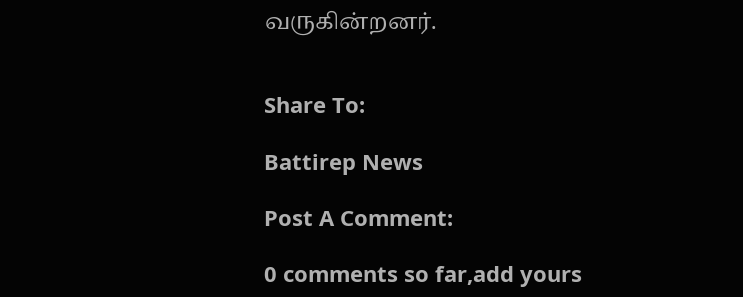வருகின்றனர்.


Share To:

Battirep News

Post A Comment:

0 comments so far,add yours